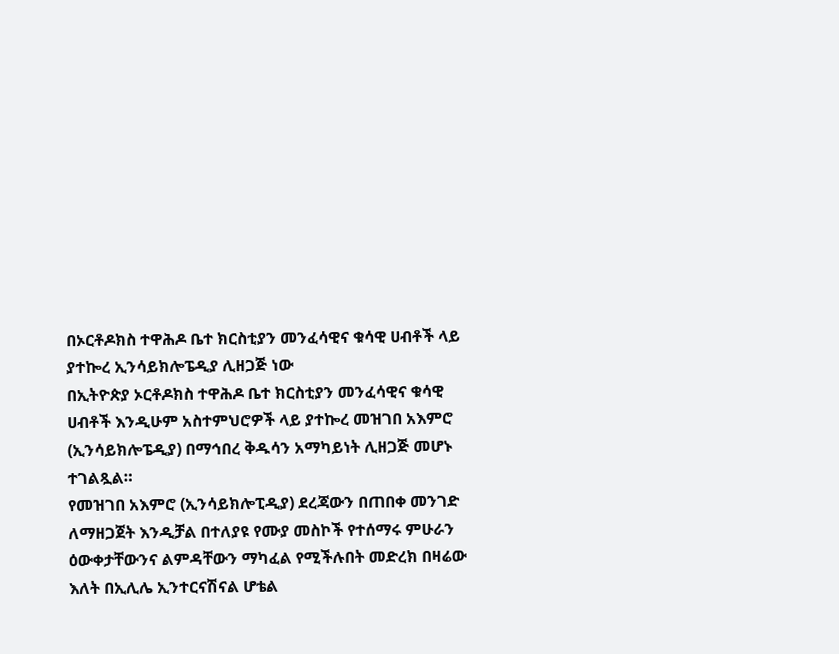በኦርቶዶክስ ተዋሕዶ ቤተ ክርስቲያን መንፈሳዊና ቁሳዊ ሀብቶች ላይ ያተኰረ ኢንሳይክሎፔዲያ ሊዘጋጅ ነው
በኢትዮጵያ ኦርቶዶክስ ተዋሕዶ ቤተ ክርስቲያን መንፈሳዊና ቁሳዊ ሀብቶች እንዲሁም አስተምህሮዎች ላይ ያተኰረ መዝገበ አእምሮ (ኢንሳይክሎፔዲያ) በማኅበረ ቅዱሳን አማካይነት ሊዘጋጅ መሆኑ ተገልጿል።
የመዝገበ አእምሮ (ኢንሳይክሎፒዲያ) ደረጃውን በጠበቀ መንገድ ለማዘጋጀት እንዲቻል በተለያዩ የሙያ መስኮች የተሰማሩ ምሁራን ዕውቀታቸውንና ልምዳቸውን ማካፈል የሚችሉበት መድረክ በዛሬው እለት በኢሊሌ ኢንተርናሽናል ሆቴል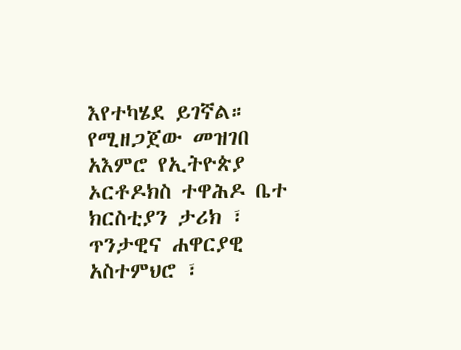እየተካሄደ ይገኛል።
የሚዘጋጀው መዝገበ አእምሮ የኢትዮጵያ ኦርቶዶክስ ተዋሕዶ ቤተ ክርስቲያን ታሪክ ፣ ጥንታዊና ሐዋርያዊ አስተምህሮ ፣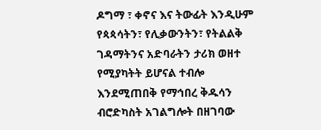ዶግማ ፣ ቀኖና እና ትውፊት እንዲሁም የጳጳሳትን፣ የሊቃውንትን፣ የትልልቅ ገዳማትንና አድባራትን ታሪክ ወዘተ የሚያካትት ይሆናል ተብሎ እንደሚጠበቅ የማኅበረ ቅዱሳን ብሮድካስት አገልግሎት በዘገባው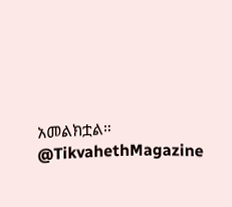አመልክቷል።
@TikvahethMagazine